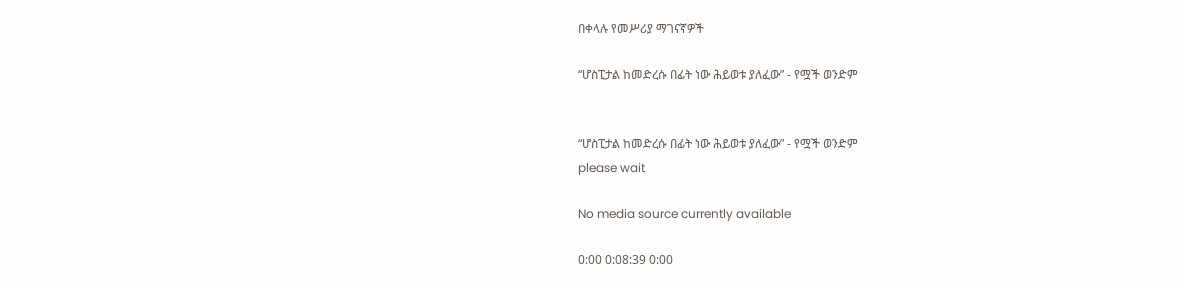በቀላሉ የመሥሪያ ማገናኛዎች

“ሆስፒታል ከመድረሱ በፊት ነው ሕይወቱ ያለፈው” - የሟች ወንድም


“ሆስፒታል ከመድረሱ በፊት ነው ሕይወቱ ያለፈው” - የሟች ወንድም
please wait

No media source currently available

0:00 0:08:39 0:00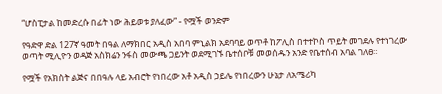“ሆስፒታል ከመድረሱ በፊት ነው ሕይወቱ ያለፈው” - የሟች ወንድም

የዓድዋ ድል 127ኛ ዓመት በዓል ለማክበር አዲስ አበባ ምኒልክ አደባባይ ወጥቶ ከፖሊስ በተተኮስ ጥይት መገደሉ የተነገረው ወጣት ሚሊዮን ወዳጅ አስክሬን ንፋስ መውጫ ጋይንት ወደሚገኙ ቤተሰቦቹ መወሰዱን አንድ የቤተሰብ አባል ገለፀ።

የሟች የአክስት ልጅና በበዓሉ ላይ አብሮት የነበረው አቶ አዲስ ኃይሌ የነበረውን ሁኔታ ለአሜሪካ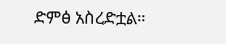ድምፅ አስረድቷል።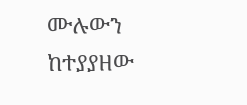ሙሉውን ከተያያዘው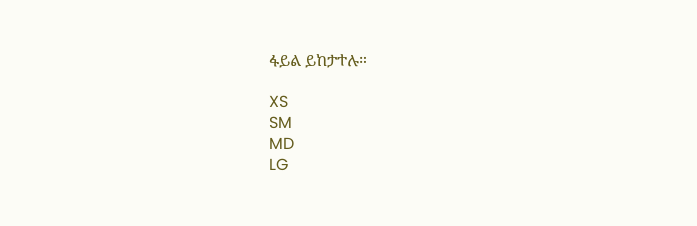ፋይል ይከታተሉ።

XS
SM
MD
LG